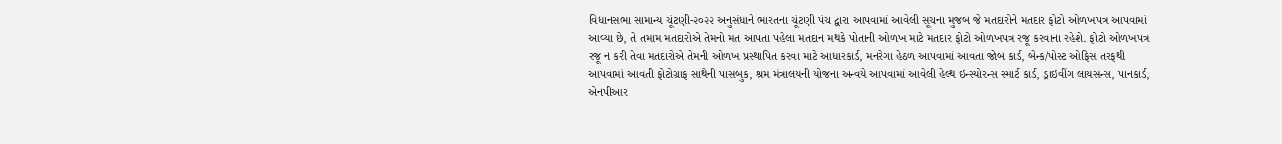વિધાનસભા સામાન્ય ચૂંટણી-૨૦૨૨ અનુસંધાને ભારતના ચૂંટણી પંચ દ્વારા આપવામાં આવેલી સૂચના મુજબ જે મતદારોને મતદાર ફોટો ઓળખપત્ર આપવામાં આવ્યા છે, તે તમામ મતદારોએ તેમનો મત આપતા પહેલા મતદાન મથકે પોતાની ઓળખ માટે મતદાર ફોટો ઓળખપત્ર રજૂ કરવાના રહેશે. ફોટો ઓળખપત્ર રજૂ ન કરી તેવા મતદારોએ તેમની ઓળખ પ્રસ્થાપિત કરવા માટે આધારકાર્ડ, મનરેગા હેઠળ આપવામાં આવતા જોબ કાર્ડ, બેન્ક/પોસ્ટ ઓફિસ તરફથી આપવામાં આવતી ફોટોગ્રાફ સાથેની પાસબુક, શ્રમ મંત્રાલયની યોજના અન્વયે આપવામાં આવેલી હેલ્થ ઇન્સ્યોરન્સ સ્માર્ટ કાર્ડ, ડ્રાઇવીંગ લાયસન્સ, પાનકાર્ડ, એનપીઆર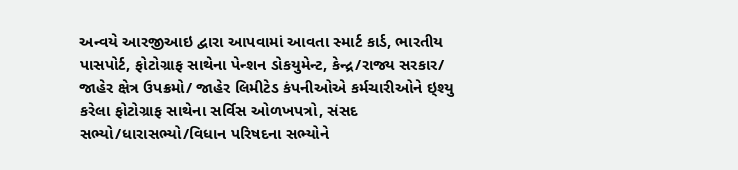અન્વયે આરજીઆઇ દ્વારા આપવામાં આવતા સ્માર્ટ કાર્ડ, ભારતીય પાસપોર્ટ, ફોટોગ્રાફ સાથેના પેન્શન ડોકયુમેન્ટ, કેન્દ્ર/રાજ્ય સરકાર/ જાહેર ક્ષેત્ર ઉપક્રમો/ જાહેર લિમીટેડ કંપનીઓએ કર્મચારીઓને ઇ્શ્યુ કરેલા ફોટોગ્રાફ સાથેના સર્વિસ ઓળખપત્રો, સંસદ સભ્યો/ધારાસભ્યો/વિધાન પરિષદના સભ્યોને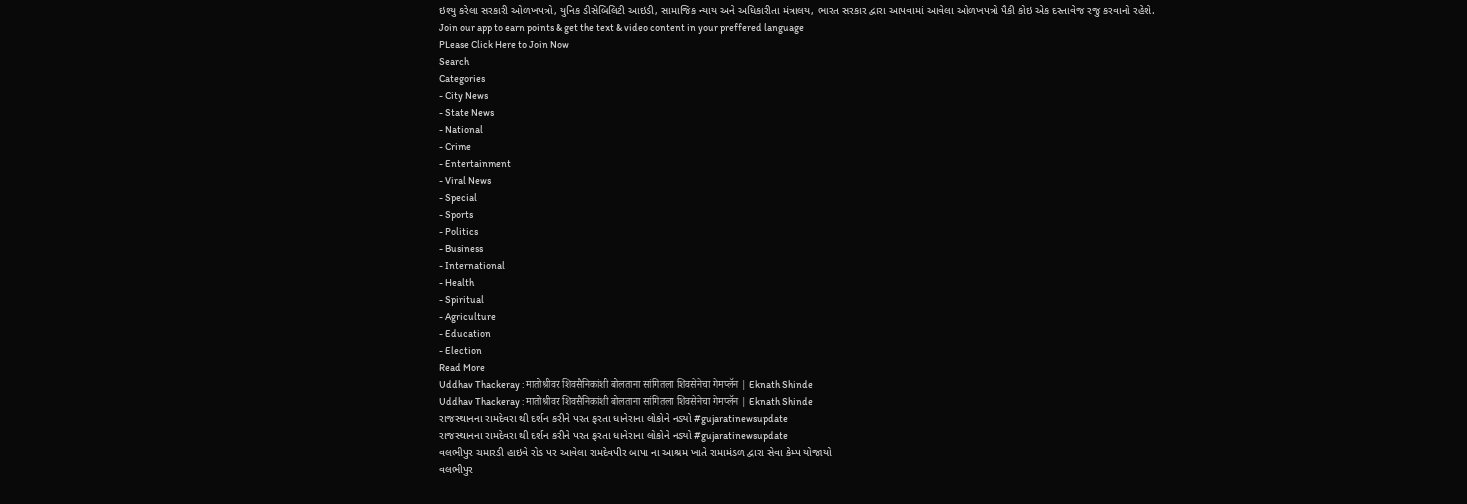ઇશ્યુ કરેલા સરકારી ઓળખપત્રો, યુનિક ડીસેબિલિટી આઇડી, સામાજિક ન્યાય અને અધિકારીતા મંત્રાલય, ભારત સરકાર દ્વારા આપવામાં આવેલા ઓળખપત્રો પૈકી કોઇ એક દસ્તાવેજ રજુ કરવાનો રહેશે.
Join our app to earn points & get the text & video content in your preffered language
PLease Click Here to Join Now
Search
Categories
- City News
- State News
- National
- Crime
- Entertainment
- Viral News
- Special
- Sports
- Politics
- Business
- International
- Health
- Spiritual
- Agriculture
- Education
- Election
Read More
Uddhav Thackeray : मातोश्रीवर शिवसैनिकांशी बोलताना सांगितला शिवसेनेचा गेमप्लॅन | Eknath Shinde
Uddhav Thackeray : मातोश्रीवर शिवसैनिकांशी बोलताना सांगितला शिवसेनेचा गेमप्लॅन | Eknath Shinde
રાજસ્થાનના રામદેવરા થી દર્શન કરીને પરત ફરતા ધાનેરાના લોકોને નડ્યો #gujaratinewsupdate
રાજસ્થાનના રામદેવરા થી દર્શન કરીને પરત ફરતા ધાનેરાના લોકોને નડ્યો #gujaratinewsupdate
વલભીપુર ચમારડી હાઇવે રોડ પર આવેલા રામદેવપીર બાપા ના આશ્રમ ખાતે રામામંડળ દ્વારા સેવા કેમ્પ યોજાયો
વલભીપુર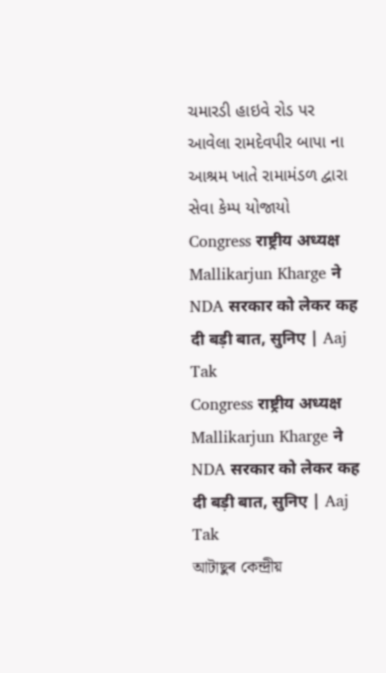ચમારડી હાઇવે રોડ પર આવેલા રામદેવપીર બાપા ના આશ્રમ ખાતે રામામંડળ દ્વારા સેવા કેમ્પ યોજાયો
Congress राष्ट्रीय अध्यक्ष Mallikarjun Kharge ने NDA सरकार को लेकर कह दी बड़ी बात, सुनिए | Aaj Tak
Congress राष्ट्रीय अध्यक्ष Mallikarjun Kharge ने NDA सरकार को लेकर कह दी बड़ी बात, सुनिए | Aaj Tak
আটাছুৰ কেন্দ্ৰীয়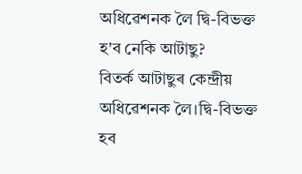অধিৱেশনক লৈ দ্বি-বিভক্ত হ'ব নেকি আটাছু?
বিতৰ্ক আটাছুৰ কেন্দ্ৰীয় অধিৱেশনক লৈ।দ্বি-বিভক্ত হব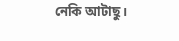নেকি আটাছু।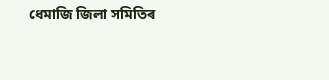ধেমাজি জিলা সমিতিৰ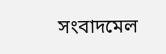সংবাদমেল